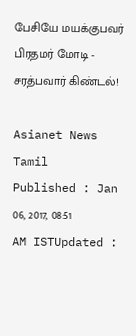பேசியே மயக்குபவர் பிரதமர் மோடி - சரத்பவார் கிண்டல்!

Asianet News Tamil
Published : Jan 06, 2017, 08:51 AM ISTUpdated :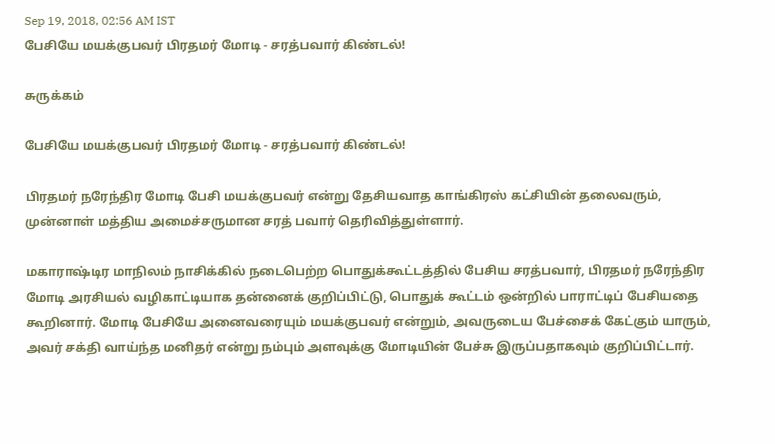Sep 19, 2018, 02:56 AM IST
பேசியே மயக்குபவர் பிரதமர் மோடி - சரத்பவார் கிண்டல்!

சுருக்கம்

பேசியே மயக்குபவர் பிரதமர் மோடி - சரத்பவார் கிண்டல்!

பிரதமர் நரேந்திர மோடி பேசி மயக்குபவர் என்று தேசியவாத காங்கிரஸ் கட்சியின் தலைவரும், முன்னாள் மத்திய அமைச்சருமான சரத் பவார் தெரிவித்துள்ளார்.

மகாராஷ்டிர மாநிலம் நாசிக்கில் நடைபெற்ற பொதுக்கூட்டத்தில் பேசிய சரத்பவார், பிரதமர் நரேந்திர மோடி அரசியல் வழிகாட்டியாக தன்னைக் குறிப்பிட்டு, பொதுக் கூட்டம் ஒன்றில் பாராட்டிப் பேசியதை கூறினார். மோடி பேசியே அனைவரையும் மயக்குபவர் என்றும், அவருடைய பேச்சைக் கேட்கும் யாரும், அவர் சக்தி வாய்ந்த மனிதர் என்று நம்பும் அளவுக்கு மோடியின் பேச்சு இருப்பதாகவும் குறிப்பிட்டார்.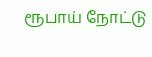ரூபாய் நோட்டு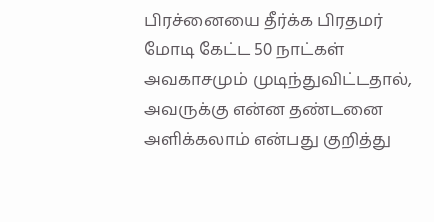பிரச்னையை தீர்க்க பிரதமர் மோடி கேட்ட 50 நாட்கள் அவகாசமும் முடிந்துவிட்டதால், அவருக்கு என்ன தண்டனை அளிக்கலாம் என்பது குறித்து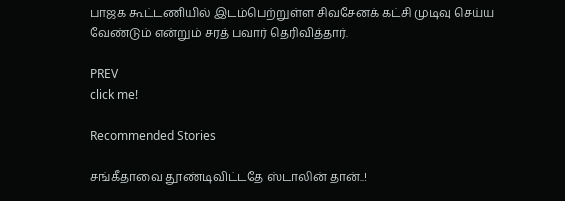பாஜக கூட்டணியில் இடம்பெற்றுள்ள சிவசேனக் கட்சி முடிவு செய்ய வேண்டும் என்றும் சரத் பவார் தெரிவித்தார்.

PREV
click me!

Recommended Stories

சங்கீதாவை தூண்டிவிட்டதே ஸ்டாலின் தான்..!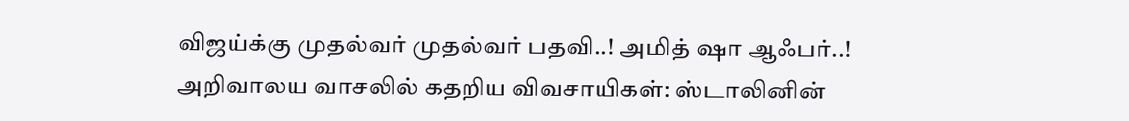விஜய்க்கு முதல்வர் முதல்வர் பதவி..! அமித் ஷா ஆஃபர்..!
அறிவாலய வாசலில் கதறிய விவசாயிகள்: ஸ்டாலினின்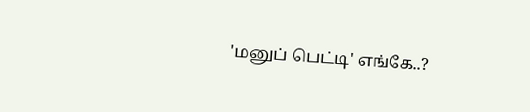'மனுப் பெட்டி' எங்கே..?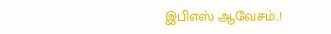இபிஎஸ் ஆவேசம்..!